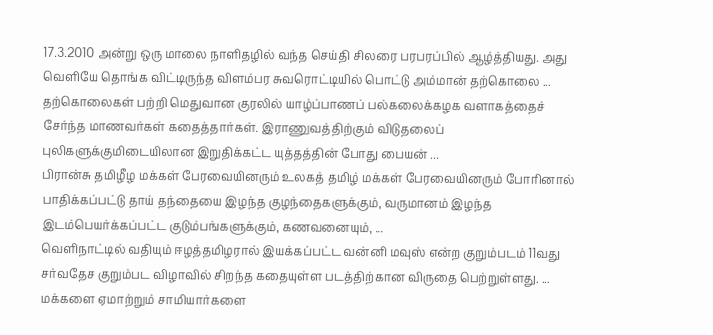17.3.2010 அன்று ஒரு மாலை நாளிதழில் வந்த செய்தி சிலரை பரபரப்பில் ஆழ்த்தியது. அது வெளியே தொங்க விட்டிருந்த விளம்பர சுவரொட்டியில் பொட்டு அம்மான் தற்கொலை ...
தற்கொலைகள் பற்றி மெதுவான குரலில் யாழ்ப்பாணப் பல்கலைக்கழக வளாகத்தைச் சேர்ந்த மாணவர்கள் கதைத்தார்கள். இராணுவத்திற்கும் விடுதலைப் புலிகளுக்குமிடையிலான இறுதிக்கட்ட யுத்தத்தின் போது பையன் ...
பிரான்சு தமிழீழ மக்கள் பேரவையினரும் உலகத் தமிழ் மக்கள் பேரவையினரும் போரினால் பாதிக்கப்பட்டு தாய் தந்தையை இழந்த குழந்தைகளுக்கும், வருமானம் இழந்த இடம்பெயர்க்கப்பட்ட குடும்பங்களுக்கும், கணவனையும், ...
வெளிநாட்டில் வதியும் ஈழத்தமிழரால் இயக்கப்பட்ட வன்னி மவுஸ் என்ற குறும்படம் 11வது சர்வதேச குறும்பட விழாவில் சிறந்த கதையுள்ள படத்திற்கான விருதை பெற்றுள்ளது. ...
மக்களை ஏமாற்றும் சாமியார்களை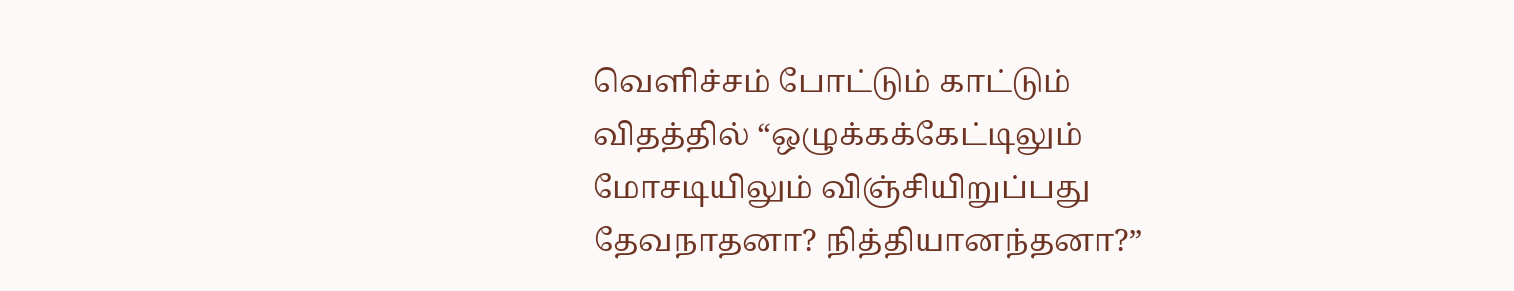வெளிச்சம் போட்டும் காட்டும் விதத்தில் “ஒழுக்கக்கேட்டிலும் மோசடியிலும் விஞ்சியிறுப்பது தேவநாதனா? நித்தியானந்தனா?”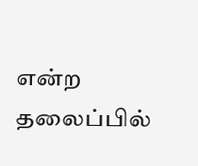என்ற தலைப்பில்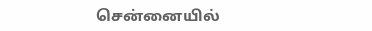சென்னையில்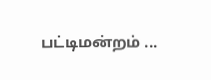பட்டிமன்றம் ...